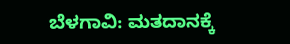ಬೆಳಗಾವಿ: ಮತದಾನಕ್ಕೆ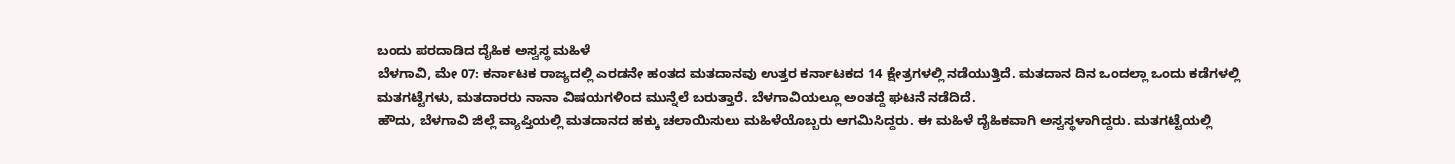ಬಂದು ಪರದಾಡಿದ ದೈಹಿಕ ಅಸ್ವಸ್ಥ ಮಹಿಳೆ
ಬೆಳಗಾವಿ, ಮೇ 07: ಕರ್ನಾಟಕ ರಾಜ್ಯದಲ್ಲಿ ಎರಡನೇ ಹಂತದ ಮತದಾನವು ಉತ್ತರ ಕರ್ನಾಟಕದ 14 ಕ್ಷೇತ್ರಗಳಲ್ಲಿ ನಡೆಯುತ್ತಿದೆ. ಮತದಾನ ದಿನ ಒಂದಲ್ಲಾ ಒಂದು ಕಡೆಗಳಲ್ಲಿ ಮತಗಟ್ಟೆಗಳು, ಮತದಾರರು ನಾನಾ ವಿಷಯಗಳಿಂದ ಮುನ್ನೆಲೆ ಬರುತ್ತಾರೆ. ಬೆಳಗಾವಿಯಲ್ಲೂ ಅಂತದ್ದೆ ಘಟನೆ ನಡೆದಿದೆ.
ಹೌದು, ಬೆಳಗಾವಿ ಜಿಲ್ಲೆ ವ್ಯಾಪ್ತಿಯಲ್ಲಿ ಮತದಾನದ ಹಕ್ಕು ಚಲಾಯಿಸುಲು ಮಹಿಳೆಯೊಬ್ಬರು ಆಗಮಿಸಿದ್ದರು. ಈ ಮಹಿಳೆ ದೈಹಿಕವಾಗಿ ಅಸ್ವಸ್ಥಳಾಗಿದ್ದರು. ಮತಗಟ್ಟೆಯಲ್ಲಿ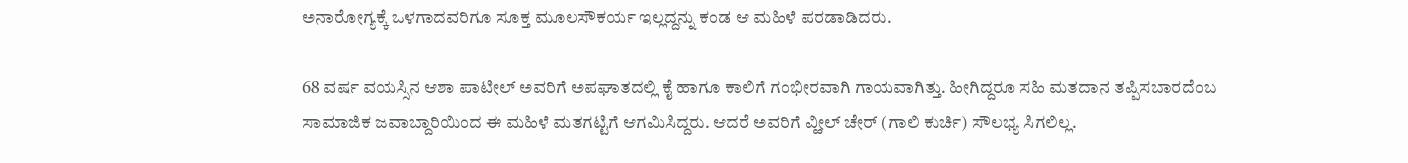ಅನಾರೋಗ್ಯಕ್ಕೆ ಒಳಗಾದವರಿಗೂ ಸೂಕ್ತ ಮೂಲಸೌಕರ್ಯ ಇಲ್ಲದ್ದನ್ನು ಕಂಡ ಆ ಮಹಿಳೆ ಪರಡಾಡಿದರು.

68 ವರ್ಷ ವಯಸ್ಸಿನ ಆಶಾ ಪಾಟೀಲ್ ಅವರಿಗೆ ಅಪಘಾತದಲ್ಲಿ ಕೈ ಹಾಗೂ ಕಾಲಿಗೆ ಗಂಭೀರವಾಗಿ ಗಾಯವಾಗಿತ್ತು. ಹೀಗಿದ್ದರೂ ಸಹಿ ಮತದಾನ ತಪ್ಪಿಸಬಾರದೆಂಬ ಸಾಮಾಜಿಕ ಜವಾಬ್ದಾರಿಯಿಂದ ಈ ಮಹಿಳೆ ಮತಗಟ್ಟಿಗೆ ಆಗಮಿಸಿದ್ದರು. ಆದರೆ ಅವರಿಗೆ ವ್ಹೀಲ್ ಚೇರ್ (ಗಾಲಿ ಕುರ್ಚಿ) ಸೌಲಭ್ಯ ಸಿಗಲಿಲ್ಲ.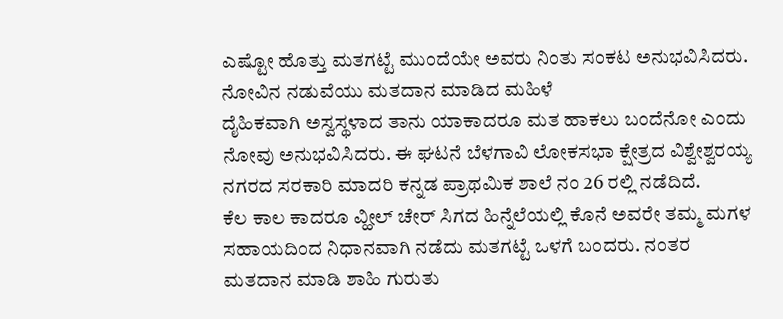ಎಷ್ಟೋ ಹೊತ್ತು ಮತಗಟ್ಟೆ ಮುಂದೆಯೇ ಅವರು ನಿಂತು ಸಂಕಟ ಅನುಭವಿಸಿದರು.
ನೋವಿನ ನಡುವೆಯು ಮತದಾನ ಮಾಡಿದ ಮಹಿಳೆ
ದೈಹಿಕವಾಗಿ ಅಸ್ವಸ್ಥಳಾದ ತಾನು ಯಾಕಾದರೂ ಮತ ಹಾಕಲು ಬಂದೆನೋ ಎಂದು ನೋವು ಅನುಭವಿಸಿದರು. ಈ ಘಟನೆ ಬೆಳಗಾವಿ ಲೋಕಸಭಾ ಕ್ಷೇತ್ರದ ವಿಶ್ವೇಶ್ವರಯ್ಯ ನಗರದ ಸರಕಾರಿ ಮಾದರಿ ಕನ್ನಡ ಪ್ರಾಥಮಿಕ ಶಾಲೆ ನಂ 26 ರಲ್ಲಿ ನಡೆದಿದೆ.
ಕೆಲ ಕಾಲ ಕಾದರೂ ವ್ಹೀಲ್ ಚೇರ್ ಸಿಗದ ಹಿನ್ನೆಲೆಯಲ್ಲಿ ಕೊನೆ ಅವರೇ ತಮ್ಮ ಮಗಳ ಸಹಾಯದಿಂದ ನಿಧಾನವಾಗಿ ನಡೆದು ಮತಗಟ್ಟೆ ಒಳಗೆ ಬಂದರು. ನಂತರ ಮತದಾನ ಮಾಡಿ ಶಾಹಿ ಗುರುತು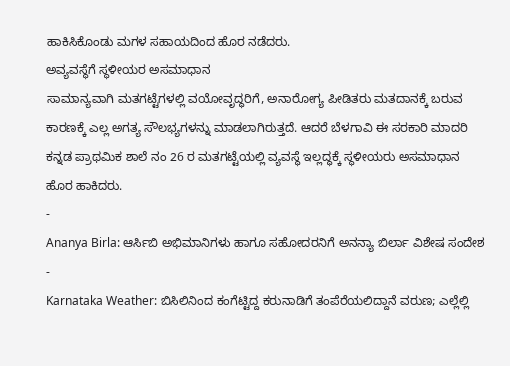ಹಾಕಿಸಿಕೊಂಡು ಮಗಳ ಸಹಾಯದಿಂದ ಹೊರ ನಡೆದರು.
ಅವ್ಯವಸ್ಥೆಗೆ ಸ್ಥಳೀಯರ ಅಸಮಾಧಾನ
ಸಾಮಾನ್ಯವಾಗಿ ಮತಗಟ್ಟೆಗಳಲ್ಲಿ ವಯೋವೃದ್ಧರಿಗೆ, ಅನಾರೋಗ್ಯ ಪೀಡಿತರು ಮತದಾನಕ್ಕೆ ಬರುವ ಕಾರಣಕ್ಕೆ ಎಲ್ಲ ಅಗತ್ಯ ಸೌಲಭ್ಯಗಳನ್ನು ಮಾಡಲಾಗಿರುತ್ತದೆ. ಆದರೆ ಬೆಳಗಾವಿ ಈ ಸರಕಾರಿ ಮಾದರಿ ಕನ್ನಡ ಪ್ರಾಥಮಿಕ ಶಾಲೆ ನಂ 26 ರ ಮತಗಟ್ಟೆಯಲ್ಲಿ ವ್ಯವಸ್ಥೆ ಇಲ್ಲದ್ಧಕ್ಕೆ ಸ್ಥಳೀಯರು ಅಸಮಾಧಾನ ಹೊರ ಹಾಕಿದರು.
-
Ananya Birla: ಆರ್ಸಿಬಿ ಅಭಿಮಾನಿಗಳು ಹಾಗೂ ಸಹೋದರನಿಗೆ ಅನನ್ಯಾ ಬಿರ್ಲಾ ವಿಶೇಷ ಸಂದೇಶ -
Karnataka Weather: ಬಿಸಿಲಿನಿಂದ ಕಂಗೆಟ್ಟಿದ್ದ ಕರುನಾಡಿಗೆ ತಂಪೆರೆಯಲಿದ್ದಾನೆ ವರುಣ; ಎಲ್ಲೆಲ್ಲಿ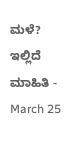ಮಳೆ? ಇಲ್ಲಿದೆ ಮಾಹಿತಿ -
March 25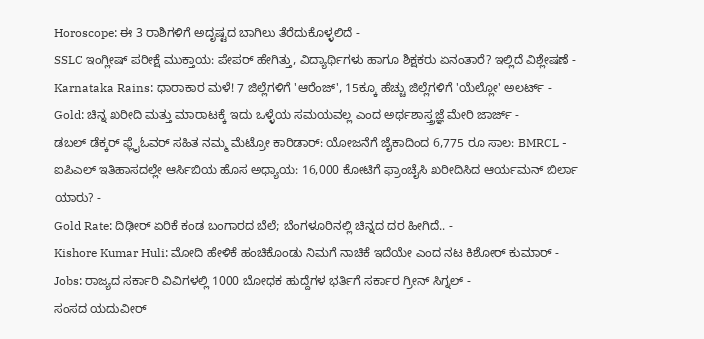Horoscope: ಈ 3 ರಾಶಿಗಳಿಗೆ ಅದೃಷ್ಟದ ಬಾಗಿಲು ತೆರೆದುಕೊಳ್ಳಲಿದೆ -
SSLC ಇಂಗ್ಲೀಷ್ ಪರೀಕ್ಷೆ ಮುಕ್ತಾಯ: ಪೇಪರ್ ಹೇಗಿತ್ತು, ವಿದ್ಯಾರ್ಥಿಗಳು ಹಾಗೂ ಶಿಕ್ಷಕರು ಏನಂತಾರೆ? ಇಲ್ಲಿದೆ ವಿಶ್ಲೇಷಣೆ -
Karnataka Rains: ಧಾರಾಕಾರ ಮಳೆ! 7 ಜಿಲ್ಲೆಗಳಿಗೆ 'ಆರೆಂಜ್', 15ಕ್ಕೂ ಹೆಚ್ಚು ಜಿಲ್ಲೆಗಳಿಗೆ 'ಯೆಲ್ಲೋ' ಅಲರ್ಟ್ -
Gold: ಚಿನ್ನ ಖರೀದಿ ಮತ್ತು ಮಾರಾಟಕ್ಕೆ ಇದು ಒಳ್ಳೆಯ ಸಮಯವಲ್ಲ ಎಂದ ಅರ್ಥಶಾಸ್ತ್ರಜ್ಞೆ ಮೇರಿ ಜಾರ್ಜ್ -
ಡಬಲ್ ಡೆಕ್ಕರ್ ಫ್ಲೈಓವರ್ ಸಹಿತ ನಮ್ಮ ಮೆಟ್ರೋ ಕಾರಿಡಾರ್: ಯೋಜನೆಗೆ ಜೈಕಾದಿಂದ 6,775 ರೂ ಸಾಲ: BMRCL -
ಐಪಿಎಲ್ ಇತಿಹಾಸದಲ್ಲೇ ಆರ್ಸಿಬಿಯ ಹೊಸ ಅಧ್ಯಾಯ: 16,000 ಕೋಟಿಗೆ ಫ್ರಾಂಚೈಸಿ ಖರೀದಿಸಿದ ಆರ್ಯಮನ್ ಬಿರ್ಲಾ ಯಾರು? -
Gold Rate: ದಿಢೀರ್ ಏರಿಕೆ ಕಂಡ ಬಂಗಾರದ ಬೆಲೆ; ಬೆಂಗಳೂರಿನಲ್ಲಿ ಚಿನ್ನದ ದರ ಹೀಗಿದೆ.. -
Kishore Kumar Huli: ಮೋದಿ ಹೇಳಿಕೆ ಹಂಚಿಕೊಂಡು ನಿಮಗೆ ನಾಚಿಕೆ ಇದೆಯೇ ಎಂದ ನಟ ಕಿಶೋರ್ ಕುಮಾರ್ -
Jobs: ರಾಜ್ಯದ ಸರ್ಕಾರಿ ವಿವಿಗಳಲ್ಲಿ 1000 ಬೋಧಕ ಹುದ್ದೆಗಳ ಭರ್ತಿಗೆ ಸರ್ಕಾರ ಗ್ರೀನ್ ಸಿಗ್ನಲ್ -
ಸಂಸದ ಯದುವೀರ್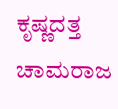ಕೃಷ್ಣದತ್ತ ಚಾಮರಾಜ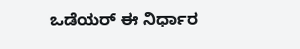ಒಡೆಯರ್ ಈ ನಿರ್ಧಾರ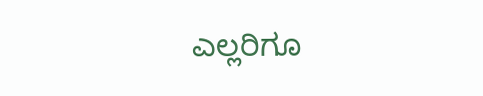ಎಲ್ಲರಿಗೂ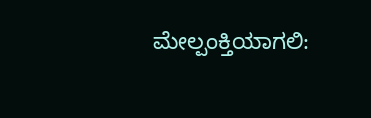ಮೇಲ್ಪಂಕ್ತಿಯಾಗಲಿ: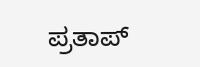ಪ್ರತಾಪ್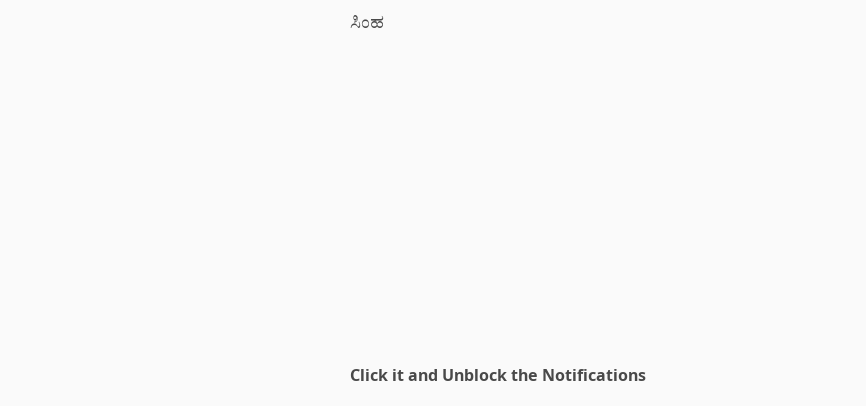ಸಿಂಹ












Click it and Unblock the Notifications